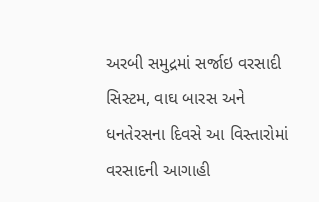અરબી સમુદ્રમાં સર્જાઇ વરસાદી સિસ્ટમ, વાઘ બારસ અને ધનતેરસના દિવસે આ વિસ્તારોમાં વરસાદની આગાહી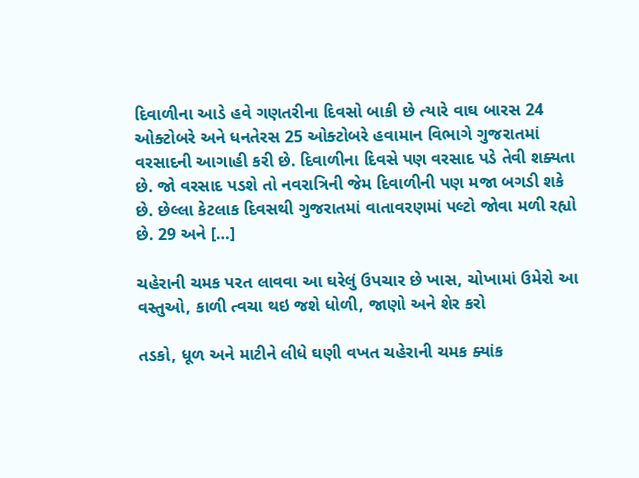દિવાળીના આડે હવે ગણતરીના દિવસો બાકી છે ત્યારે વાઘ બારસ 24 ઓક્ટોબરે અને ધનતેરસ 25 ઓક્ટોબરે હવામાન વિભાગે ગુજરાતમાં વરસાદની આગાહી કરી છે. દિવાળીના દિવસે પણ વરસાદ પડે તેવી શક્યતા છે. જો વરસાદ પડશે તો નવરાત્રિની જેમ દિવાળીની પણ મજા બગડી શકે છે. છેલ્લા કેટલાક દિવસથી ગુજરાતમાં વાતાવરણમાં પલ્ટો જોવા મળી રહ્યો છે. 29 અને […]

ચહેરાની ચમક પરત લાવવા આ ઘરેલું ઉપચાર છે ખાસ, ચોખામાં ઉમેરો આ વસ્તુઓ, કાળી ત્વચા થઇ જશે ધોળી, જાણો અને શેર કરો

તડકો, ધૂળ અને માટીને લીધે ઘણી વખત ચહેરાની ચમક ક્યાંક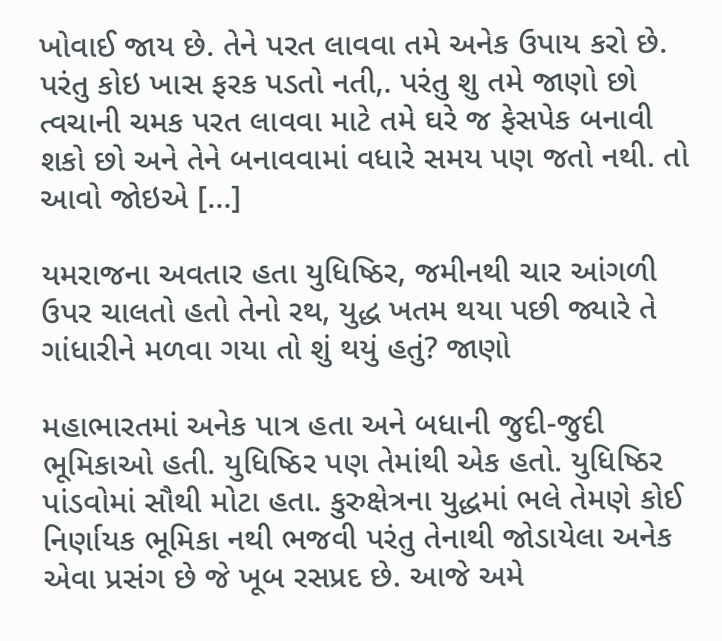ખોવાઈ જાય છે. તેને પરત લાવવા તમે અનેક ઉપાય કરો છે. પરંતુ કોઇ ખાસ ફરક પડતો નતી,. પરંતુ શુ તમે જાણો છો ત્વચાની ચમક પરત લાવવા માટે તમે ઘરે જ ફેસપેક બનાવી શકો છો અને તેને બનાવવામાં વધારે સમય પણ જતો નથી. તો આવો જોઇએ […]

યમરાજના અવતાર હતા યુધિષ્ઠિર, જમીનથી ચાર આંગળી ઉપર ચાલતો હતો તેનો રથ, યુદ્ધ ખતમ થયા પછી જ્યારે તે ગાંધારીને મળવા ગયા તો શું થયું હતું? જાણો

મહાભારતમાં અનેક પાત્ર હતા અને બધાની જુદી-જુદી ભૂમિકાઓ હતી. યુધિષ્ઠિર પણ તેમાંથી એક હતો. યુધિષ્ઠિર પાંડવોમાં સૌથી મોટા હતા. કુરુક્ષેત્રના યુદ્ધમાં ભલે તેમણે કોઈ નિર્ણાયક ભૂમિકા નથી ભજવી પરંતુ તેનાથી જોડાયેલા અનેક એવા પ્રસંગ છે જે ખૂબ રસપ્રદ છે. આજે અમે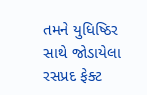તમને યુધિષ્ઠિર સાથે જોડાયેલા રસપ્રદ ફેક્ટ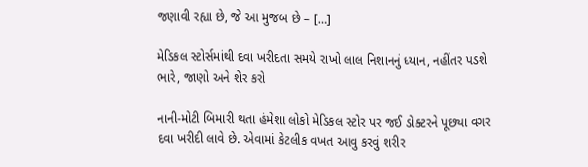જણાવી રહ્યા છે, જે આ મુજબ છે – […]

મેડિકલ સ્ટોર્સમાંથી દવા ખરીદતા સમયે રાખો લાલ નિશાનનું ધ્યાન, નહીંતર પડશે ભારે, જાણો અને શેર કરો

નાની-મોટી બિમારી થતા હંમેશા લોકો મેડિકલ સ્ટોર પર જઈ ડોક્ટરને પૂછ્યા વગર દવા ખરીદી લાવે છે. એવામાં કેટલીક વખત આવુ કરવું શરીર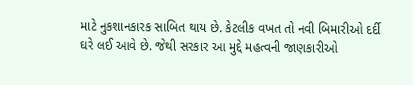માટે નુકશાનકારક સાબિત થાય છે. કેટલીક વખત તો નવી બિમારીઓ દર્દી ઘરે લઈ આવે છે. જેથી સરકાર આ મુદ્દે મહત્વની જાણકારીઓ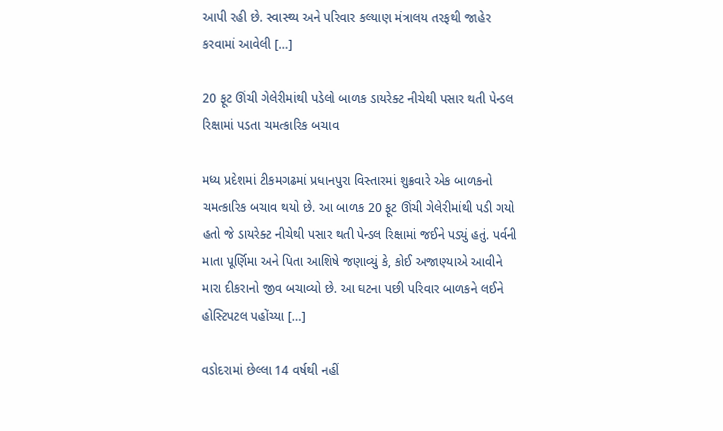આપી રહી છે. સ્વાસ્થ્ય અને પરિવાર કલ્યાણ મંત્રાલય તરફથી જાહેર કરવામાં આવેલી […]

20 ફૂટ ઊંચી ગેલેરીમાંથી પડેલો બાળક ડાયરેક્ટ નીચેથી પસાર થતી પેન્ડલ રિક્ષામાં પડતા ચમત્કારિક બચાવ

મધ્ય પ્રદેશમાં ટીકમગઢમાં પ્રધાનપુરા વિસ્તારમાં શુક્રવારે એક બાળકનો ચમત્કારિક બચાવ થયો છે. આ બાળક 20 ફૂટ ઊંચી ગેલેરીમાંથી પડી ગયો હતો જે ડાયરેક્ટ નીચેથી પસાર થતી પેન્ડલ રિક્ષામાં જઈને પડ્યું હતું. પર્વની માતા પૂર્ણિમા અને પિતા આશિષે જણાવ્યું કે, કોઈ અજાણ્યાએ આવીને મારા દીકરાનો જીવ બચાવ્યો છે. આ ઘટના પછી પરિવાર બાળકને લઈને હોસ્ટિપટલ પહોંચ્યા […]

વડોદરામાં છેલ્લા 14 વર્ષથી નહીં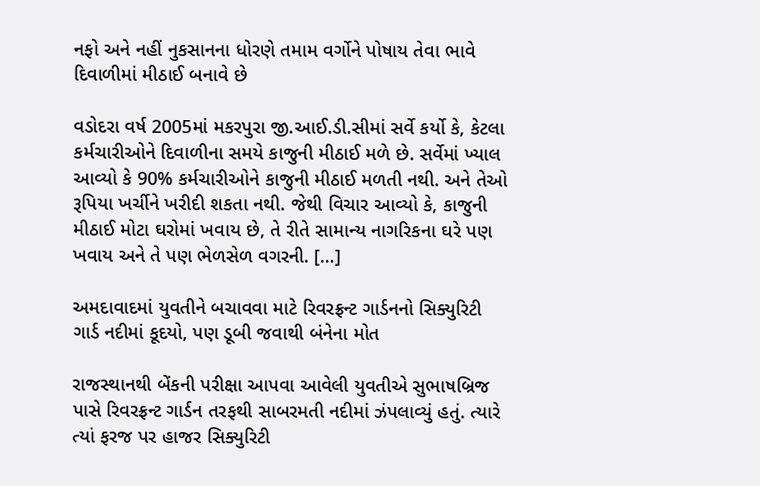નફો અને નહીં નુકસાનના ધોરણે તમામ વર્ગોને પોષાય તેવા ભાવે દિવાળીમાં મીઠાઈ બનાવે છે

વડોદરા વર્ષ 2005માં મકરપુરા જી.આઈ.ડી.સીમાં સર્વે કર્યો કે, કેટલા કર્મચારીઓને દિવાળીના સમયે કાજુની મીઠાઈ મળે છે. સર્વેમાં ખ્યાલ આવ્યો કે 90% કર્મચારીઓને કાજુની મીઠાઈ મળતી નથી. અને તેઓ રૂપિયા ખર્ચીને ખરીદી શકતા નથી. જેથી વિચાર આવ્યો કે, કાજુની મીઠાઈ મોટા ઘરોમાં ખવાય છે, તે રીતે સામાન્ય નાગરિકના ઘરે પણ ખવાય અને તે પણ ભેળસેળ વગરની. […]

અમદાવાદમાં યુવતીને બચાવવા માટે રિવરફ્રન્ટ ગાર્ડનનો સિક્યુરિટી ગાર્ડ નદીમાં કૂદયો, પણ ડૂબી જવાથી બંનેના મોત

રાજસ્થાનથી બેંકની પરીક્ષા આપવા આવેલી યુવતીએ સુભાષબ્રિજ પાસે રિવરફ્રન્ટ ગાર્ડન તરફથી સાબરમતી નદીમાં ઝંપલાવ્યું હતું. ત્યારે ત્યાં ફરજ પર હાજર સિક્યુરિટી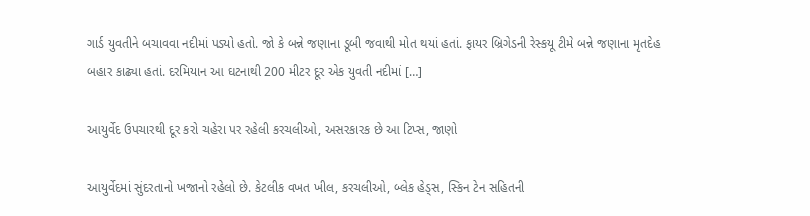ગાર્ડ યુવતીને બચાવવા નદીમાં પડ્યો હતો. જો કે બન્ને જણાના ડૂબી જવાથી મોત થયાં હતાં. ફાયર બ્રિગેડની રેસ્કયૂ ટીમે બન્ને જણાના મૃતદેહ બહાર કાઢ્યા હતાં. દરમિયાન આ ઘટનાથી 200 મીટર દૂર એક યુવતી નદીમાં […]

આયુર્વેદ ઉપચારથી દૂર કરો ચહેરા પર રહેલી કરચલીઓ, અસરકારક છે આ ટિપ્સ, જાણો

આયુર્વેદમાં સુંદરતાનો ખજાનો રહેલો છે. કેટલીક વખત ખીલ, કરચલીઓ, બ્લેક હેડ્સ, સ્કિન ટેન સહિતની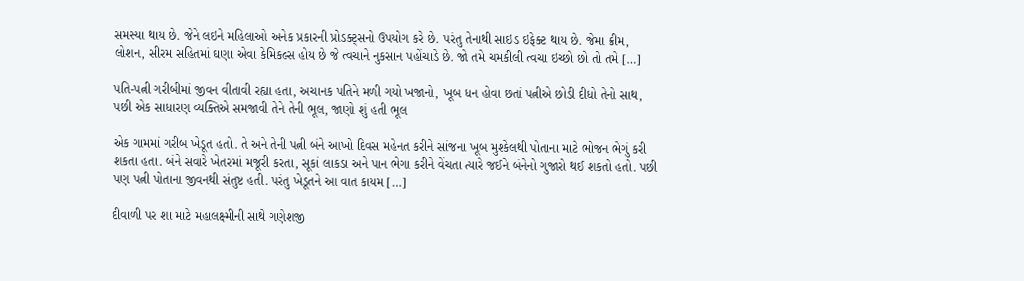સમસ્યા થાય છે. જેને લઇને મહિલાઓ અનેક પ્રકારની પ્રોડક્ટ્સનો ઉપયોગ કરે છે. પરંતુ તેનાથી સાઇડ ઇફેક્ટ થાય છે. જેમા ક્રીમ, લોશન, સીરમ સહિતમાં ઘણા એવા કેમિકલ્સ હોય છે જે ત્વચાને નુકસાન પહોંચાડે છે. જો તમે ચમકીલી ત્વચા ઇચ્છો છો તો તમે […]

પતિ-પત્ની ગરીબીમાં જીવન વીતાવી રહ્યા હતા, અચાનક પતિને મળી ગયો ખજાનો, ખૂબ ધન હોવા છતાં પત્નીએ છોડી દીધો તેનો સાથ, પછી એક સાધારણ વ્યક્તિએ સમજાવી તેને તેની ભૂલ, જાણો શું હતી ભૂલ

એક ગામમાં ગરીબ ખેડૂત હતો. તે અને તેની પત્ની બંને આખો દિવસ મહેનત કરીને સાંજના ખૂબ મુશ્કેલથી પોતાના માટે ભોજન ભેગું કરી શકતા હતા. બંને સવારે ખેતરમાં મજૂરી કરતા, સૂકાં લાકડા અને પાન ભેગા કરીને વેંચતા ત્યારે જઈને બંનેનો ગુજારો થઈ શકતો હતો. પછી પણ પત્ની પોતાના જીવનથી સંતુષ્ટ હતી. પરંતુ ખેડૂતને આ વાત કાયમ […]

દીવાળી પર શા માટે મહાલક્ષ્મીની સાથે ગણેશજી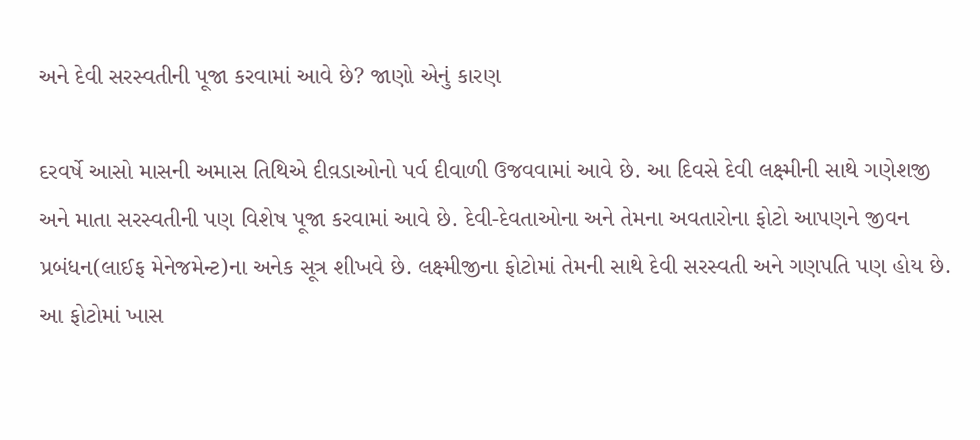અને દેવી સરસ્વતીની પૂજા કરવામાં આવે છે? જાણો એનું કારણ

દરવર્ષે આસો માસની અમાસ તિથિએ દીવ઼ડાઓનો પર્વ દીવાળી ઉજવવામાં આવે છે. આ દિવસે દેવી લક્ષ્મીની સાથે ગણેશજી અને માતા સરસ્વતીની પણ વિશેષ પૂજા કરવામાં આવે છે. દેવી-દેવતાઓના અને તેમના અવતારોના ફોટો આપણને જીવન પ્રબંધન(લાઈફ મેનેજમેન્ટ)ના અનેક સૂત્ર શીખવે છે. લક્ષ્મીજીના ફોટોમાં તેમની સાથે દેવી સરસ્વતી અને ગણપતિ પણ હોય છે. આ ફોટોમાં ખાસ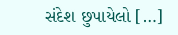સંદેશ છુપાયેલો […]